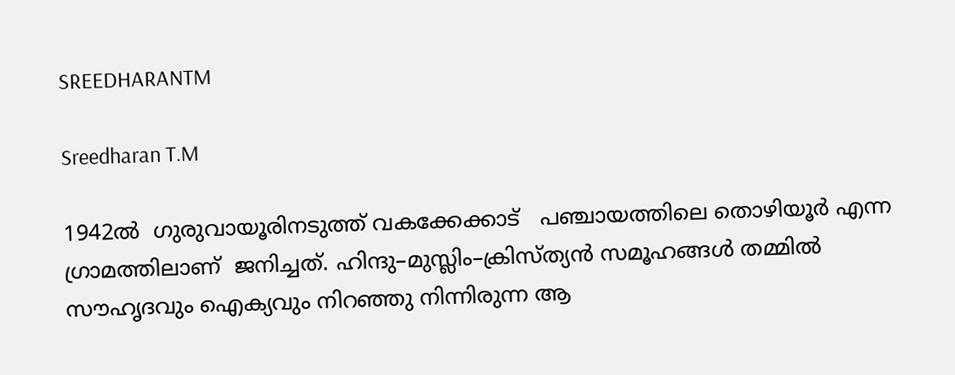SREEDHARANTM

Sreedharan T.M

1942ൽ  ഗുരുവായൂരിനടുത്ത് വകക്കേക്കാട്‌   പഞ്ചായത്തിലെ തൊഴിയൂർ എന്ന ഗ്രാമത്തിലാണ്  ജനിച്ചത്. ഹിന്ദു–മുസ്ലിം–ക്രിസ്ത്യൻ സമൂഹങ്ങൾ തമ്മിൽ സൗഹൃദവും ഐക്യവും നിറഞ്ഞു നിന്നിരുന്ന ആ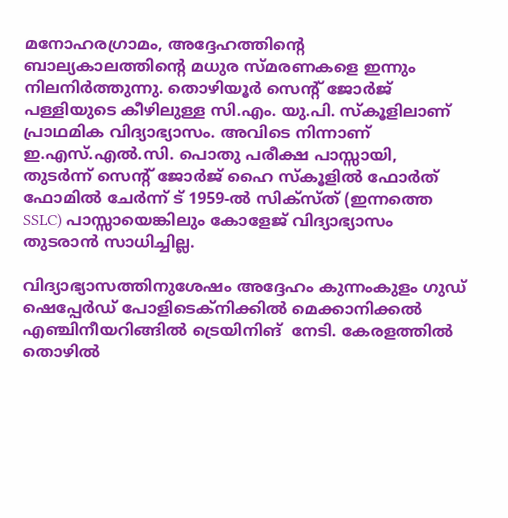മനോഹരഗ്രാമം, അദ്ദേഹത്തിന്റെ ബാല്യകാലത്തിന്‍റെ മധുര സ്മരണകളെ ഇന്നും നിലനിർത്തുന്നു. തൊഴിയൂർ സെന്റ് ജോർജ് പള്ളിയുടെ കീഴിലുള്ള സി.എം. യു.പി. സ്കൂളിലാണ് പ്രാഥമിക വിദ്യാഭ്യാസം. അവിടെ നിന്നാണ് ഇ.എസ്.എൽ.സി. പൊതു പരീക്ഷ പാസ്സായി, തുടർന്ന് സെന്റ് ജോർജ് ഹൈ സ്കൂളിൽ ഫോർത് ഫോമിൽ ചേർന്ന് ട് 1959-ൽ സിക്സ്ത് (ഇന്നത്തെ SSLC) പാസ്സായെങ്കിലും കോളേജ് വിദ്യാഭ്യാസം തുടരാൻ സാധിച്ചില്ല.

വിദ്യാഭ്യാസത്തിനുശേഷം അദ്ദേഹം കുന്നംകുളം ഗുഡ് ഷെപ്പേർഡ് പോളിടെക്‌നിക്കിൽ മെക്കാനിക്കൽ എഞ്ചിനീയറിങ്ങിൽ ട്രെയിനിങ്  നേടി. കേരളത്തിൽ തൊഴിൽ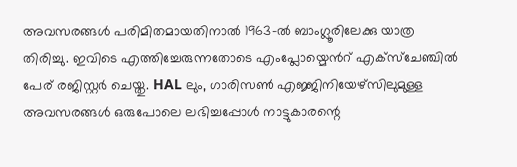അവസരങ്ങൾ പരിമിതമായതിനാൽ 1963-ൽ ബാംഗ്ലൂരിലേക്കു യാത്ര തിരിച്ചു. ഇവിടെ എത്തിച്ചേരുന്നതോടെ എംപ്ലോയ്മെൻറ് എക്സ്ചേഞ്ചിൽ പേര് രജിസ്റ്റർ ചെയ്തു. HAL ലും, ഗാരിസൺ എജ്ജിനിയേഴ്സിലുമുള്ള അവസരങ്ങൾ ഒരുപോലെ ലഭിച്ചപ്പോൾ നാട്ടുകാരന്റെ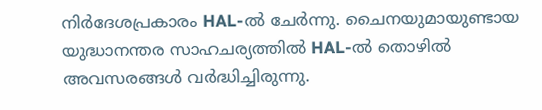നിർദേശപ്രകാരം HAL-ൽ ചേർന്നു. ചൈനയുമായുണ്ടായ യുദ്ധാനന്തര സാഹചര്യത്തിൽ HAL-ൽ തൊഴിൽ അവസരങ്ങൾ വർദ്ധിച്ചിരുന്നു.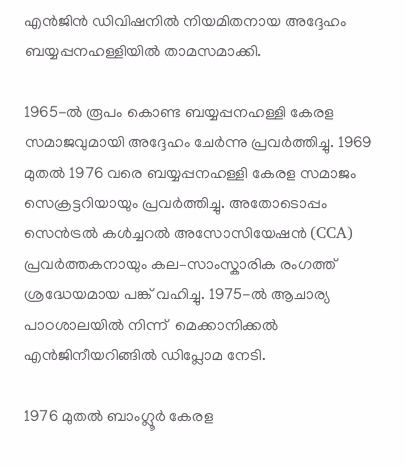എൻജിൻ ഡിവിഷനിൽ നിയമിതനായ അദ്ദേഹം ബയ്യപ്പനഹള്ളിയിൽ താമസമാക്കി.

1965-ൽ രൂപം കൊണ്ട ബയ്യപ്പനഹള്ളി കേരള സമാജവുമായി അദ്ദേഹം ചേർന്നു പ്രവർത്തിച്ചു. 1969 മുതൽ 1976 വരെ ബയ്യപ്പനഹള്ളി കേരള സമാജം സെക്രട്ടറിയായും പ്രവർത്തിച്ചു. അതോടൊപ്പം സെൻട്രൽ കൾച്ചറൽ അസോസിയേഷൻ (CCA) പ്രവർത്തകനായും കല–സാംസ്കാരിക രംഗത്ത് ശ്രദ്ധേയമായ പങ്ക് വഹിച്ചു. 1975-ൽ ആചാര്യ പാഠശാലയിൽ നിന്ന്  മെക്കാനിക്കൽ എൻജിനീയറിങ്ങിൽ ഡിപ്ലോമ നേടി.

1976 മുതൽ ബാംഗ്ലൂർ കേരള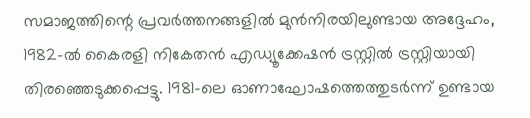സമാജത്തിന്റെ പ്രവർത്തനങ്ങളിൽ മുൻനിരയിലുണ്ടായ അദ്ദേഹം, 1982-ൽ കൈരളി നികേതൻ എഡ്യൂക്കേഷൻ ട്രസ്റ്റിൽ ട്രസ്റ്റിയായി തിരഞ്ഞെടുക്കപ്പെട്ടു. 1981-ലെ ഓണാഘോഷത്തെത്തുടർന്ന് ഉണ്ടായ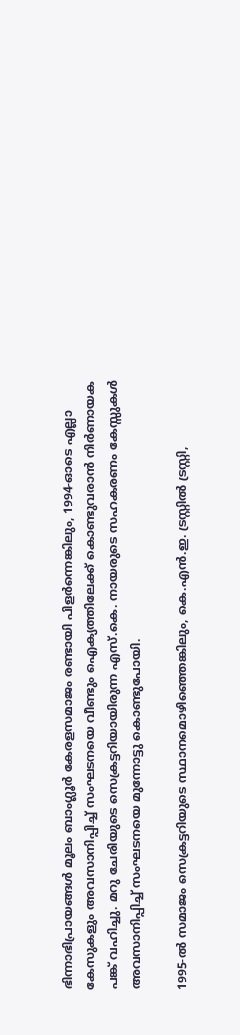ഭിന്നാഭിപ്രായങ്ങൾ മൂലം ബാംഗ്ലൂർ കേരളസമാജം രണ്ടായി പിളർന്നെങ്കിലും, 1994-ഓടെ എല്ലാ കേസുകളും അവസാനിപ്പിച്ച് സംഘടനയെ വീണ്ടും ഐക്യത്തിലേക്ക് കൊണ്ടുവരാൻ നിർണായക പങ്ക് വഹിച്ചു. മറു ചേരിയുടെ സെക്രട്ടറിയായിരുന്ന എസ്.കെ. നായരുടെ സഹകരണം കേസ്സുകൾ അവസാനിപ്പിച്ച് സംഘടനയെ മുന്നോട്ടു കൊണ്ടുപോയി.

1995-ൽ സമാജം സെക്രട്ടറിയുടെ സ്ഥാനമൊഴിഞ്ഞെങ്കിലും, കെ.എൻ.ഇ. ട്രസ്റ്റിൽ ട്രസ്റ്റി,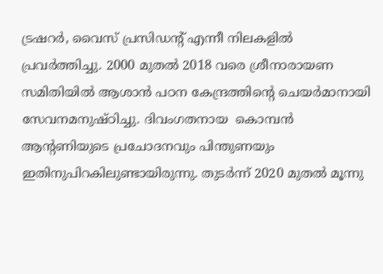ട്രഷറർ, വൈസ് പ്രസിഡന്റ് എന്നീ നിലകളിൽ പ്രവർത്തിച്ചു. 2000 മുതൽ 2018 വരെ ശ്രീനാരായണ സമിതിയിൽ ആശാൻ പഠന കേന്ദ്രത്തിന്റെ ചെയർമാനായി സേവനമനുഷ്ഠിച്ചു. ദിവംഗതനായ  കൊമ്പൻ ആന്റണിയുടെ പ്രചോദനവും പിന്തുണയും ഇതിനുപിറകിലുണ്ടായിരുന്നു. തുടർന്ന് 2020 മുതൽ മൂന്നു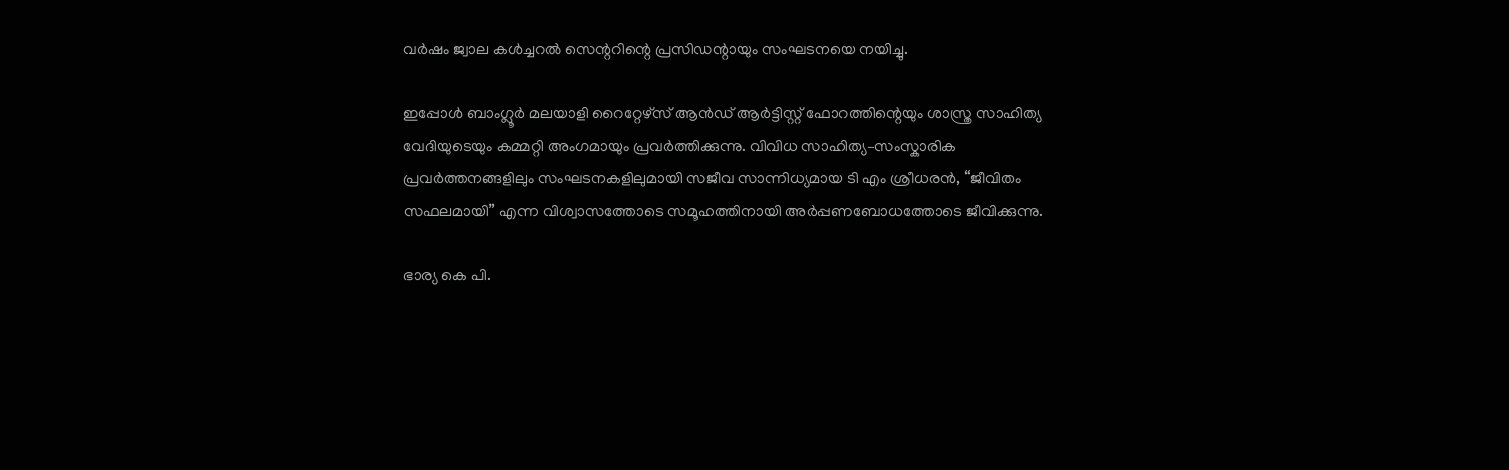വർഷം ജ്വാല കൾച്ചറൽ സെന്ററിന്റെ പ്രസിഡന്റായും സംഘടനയെ നയിച്ചു.

ഇപ്പോൾ ബാംഗ്ലൂർ മലയാളി റൈറ്റേഴ്‌സ് ആൻഡ് ആർട്ടിസ്റ്റ് ഫോറത്തിന്റെയും ശാസ്ത്ര സാഹിത്യ വേദിയുടെയും കമ്മറ്റി അംഗമായും പ്രവർത്തിക്കുന്നു. വിവിധ സാഹിത്യ–സംസ്കാരിക പ്രവർത്തനങ്ങളിലും സംഘടനകളിലുമായി സജീവ സാന്നിധ്യമായ ടി എം ശ്രീധരൻ, “ജീവിതം സഫലമായി” എന്ന വിശ്വാസത്തോടെ സമൂഹത്തിനായി അർപ്പണബോധത്തോടെ ജീവിക്കുന്നു.

ഭാര്യ കെ പി.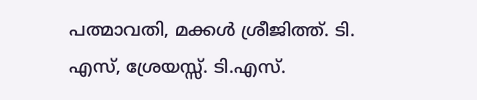പത്മാവതി, മക്കൾ ശ്രീജിത്ത്. ടി. എസ്, ശ്രേയസ്സ്. ടി.എസ്.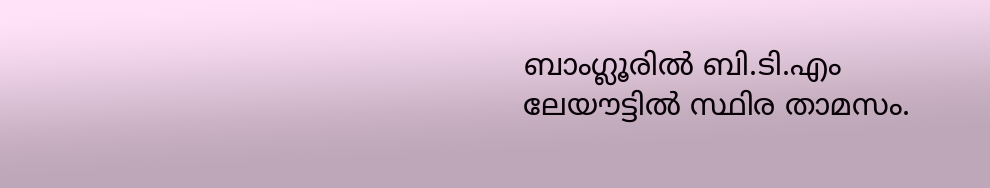ബാംഗ്ലൂരിൽ ബി.ടി.എം ലേയൗട്ടിൽ സ്ഥിര താമസം.